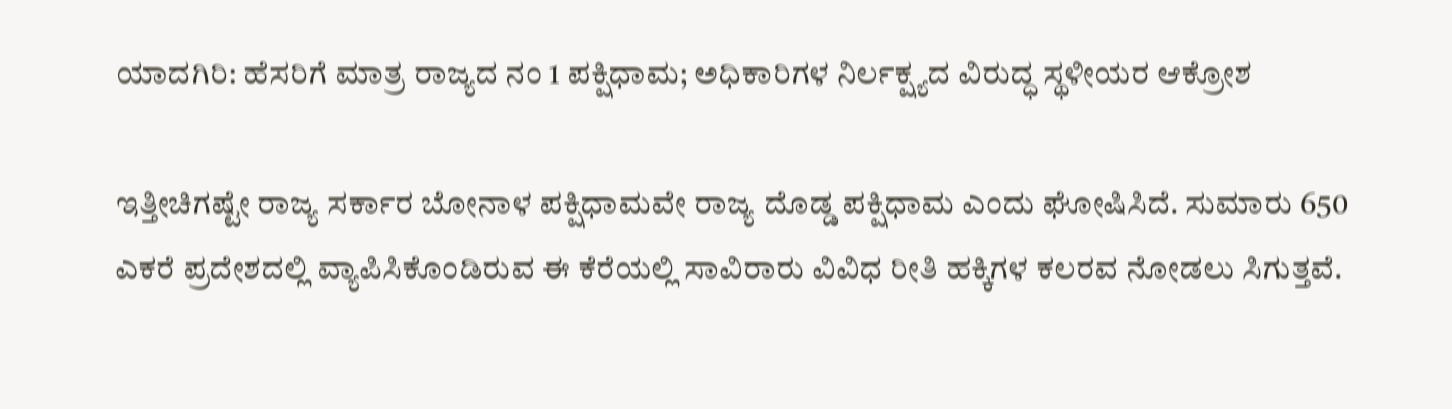ಯಾದಗಿರಿ: ಹೆಸರಿಗೆ ಮಾತ್ರ ರಾಜ್ಯದ ನಂ 1 ಪಕ್ಷಿಧಾಮ; ಅಧಿಕಾರಿಗಳ ನಿರ್ಲಕ್ಷ್ಯದ ವಿರುದ್ಧ ಸ್ಥಳೀಯರ ಆಕ್ರೋಶ

ಇತ್ತೀಚಿಗಷ್ಟೇ ರಾಜ್ಯ ಸರ್ಕಾರ ಬೋನಾಳ ಪಕ್ಷಿಧಾಮವೇ ರಾಜ್ಯ ದೊಡ್ಡ ಪಕ್ಷಿಧಾಮ ಎಂದು ಘೋಷಿಸಿದೆ. ಸುಮಾರು 650 ಎಕರೆ ಪ್ರದೇಶದಲ್ಲಿ ವ್ಯಾಪಿಸಿಕೊಂಡಿರುವ ಈ ಕೆರೆಯಲ್ಲಿ ಸಾವಿರಾರು ವಿವಿಧ ರೀತಿ ಹಕ್ಕಿಗಳ ಕಲರವ ನೋಡಲು ಸಿಗುತ್ತವೆ.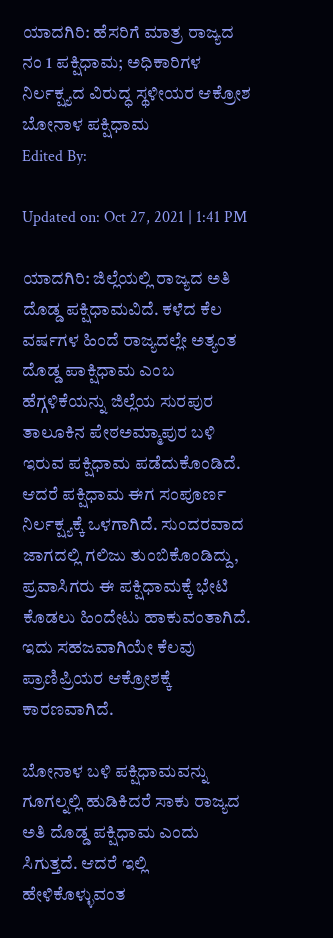ಯಾದಗಿರಿ: ಹೆಸರಿಗೆ ಮಾತ್ರ ರಾಜ್ಯದ ನಂ 1 ಪಕ್ಷಿಧಾಮ; ಅಧಿಕಾರಿಗಳ ನಿರ್ಲಕ್ಷ್ಯದ ವಿರುದ್ಧ ಸ್ಥಳೀಯರ ಆಕ್ರೋಶ
ಬೋನಾಳ ಪಕ್ಷಿಧಾಮ
Edited By:

Updated on: Oct 27, 2021 | 1:41 PM

ಯಾದಗಿರಿ: ಜಿಲ್ಲೆಯಲ್ಲಿ ರಾಜ್ಯದ ಅತಿ ದೊಡ್ಡ ಪಕ್ಷಿಧಾಮವಿದೆ. ಕಳೆದ ಕೆಲ ವರ್ಷಗಳ ಹಿಂದೆ ರಾಜ್ಯದಲ್ಲೇ ಅತ್ಯಂತ ದೊಡ್ಡ ಪಾಕ್ಷಿಧಾಮ ಎಂಬ ಹೆಗ್ಗಳಿಕೆಯನ್ನು ಜಿಲ್ಲೆಯ ಸುರಪುರ ತಾಲೂಕಿನ ಪೇಠಅಮ್ಮಾಪುರ ಬಳಿ ಇರುವ ಪಕ್ಷಿಧಾಮ ಪಡೆದುಕೊಂಡಿದೆ. ಆದರೆ ಪಕ್ಷಿಧಾಮ ಈಗ ಸಂಪೂರ್ಣ ನಿರ್ಲಕ್ಷ್ಯಕ್ಕೆ ಒಳಗಾಗಿದೆ. ಸುಂದರವಾದ ಜಾಗದಲ್ಲಿ ಗಲಿಜು ತುಂಬಿಕೊಂಡಿದ್ದು, ಪ್ರವಾಸಿಗರು ಈ ಪಕ್ಷಿಧಾಮಕ್ಕೆ ಭೇಟಿ ಕೊಡಲು ಹಿಂದೇಟು ಹಾಕುವಂತಾಗಿದೆ. ಇದು ಸಹಜವಾಗಿಯೇ ಕೆಲವು ಪ್ರಾಣಿಪ್ರಿಯರ ಆಕ್ರೋಶಕ್ಕೆ ಕಾರಣವಾಗಿದೆ.

ಬೋನಾಳ ಬಳಿ ಪಕ್ಷಿಧಾಮವನ್ನು ಗೂಗಲ್ನಲ್ಲಿ ಹುಡಿಕಿದರೆ ಸಾಕು ರಾಜ್ಯದ ಅತಿ ದೊಡ್ಡ ಪಕ್ಷಿಧಾಮ ಎಂದು ಸಿಗುತ್ತದೆ. ಆದರೆ ಇಲ್ಲಿ ಹೇಳಿಕೊಳ್ಳುವಂತ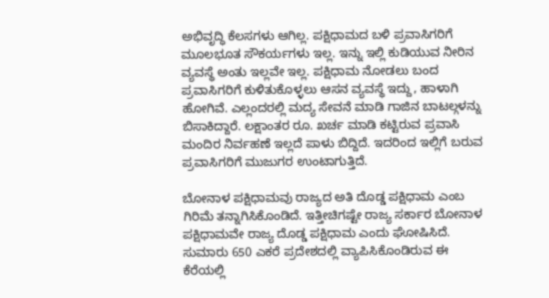ಅಭಿವೃದ್ಧಿ ಕೆಲಸಗಳು ಆಗಿಲ್ಲ. ಪಕ್ಷಿಧಾಮದ ಬಳಿ ಪ್ರವಾಸಿಗರಿಗೆ ಮೂಲಭೂತ ಸೌಕರ್ಯಗಳು ಇಲ್ಲ. ಇನ್ನು ಇಲ್ಲಿ ಕುಡಿಯುವ ನೀರಿನ ವ್ಯವಸ್ಥೆ ಅಂತು ಇಲ್ಲವೇ ಇಲ್ಲ. ಪಕ್ಷಿಧಾಮ ನೋಡಲು ಬಂದ ಪ್ರವಾಸಿಗರಿಗೆ ಕುಳಿತುಕೊಳ್ಳಲು ಆಸನ ವ್ಯವಸ್ಥೆ ಇದ್ದು, ಹಾಳಾಗಿ ಹೋಗಿವೆ. ಎಲ್ಲಂದರಲ್ಲಿ ಮದ್ಯ ಸೇವನೆ ಮಾಡಿ ಗಾಜಿನ ಬಾಟಲ್ಗಳನ್ನು ಬಿಸಾಕಿದ್ದಾರೆ. ಲಕ್ಷಾಂತರ ರೂ. ಖರ್ಚ ಮಾಡಿ ಕಟ್ಟಿರುವ ಪ್ರವಾಸಿ ಮಂದಿರ ನಿರ್ವಹಣೆ ಇಲ್ಲದೆ ಪಾಳು ಬಿದ್ದಿದೆ. ಇದರಿಂದ ಇಲ್ಲಿಗೆ ಬರುವ ಪ್ರವಾಸಿಗರಿಗೆ ಮುಜುಗರ ಉಂಟಾಗುತ್ತಿದೆ.

ಬೋನಾಳ ಪಕ್ಷಿಧಾಮವು ರಾಜ್ಯದ ಅತಿ ದೊಡ್ಡ ಪಕ್ಷಿಧಾಮ ಎಂಬ ಗಿರಿಮೆ ತನ್ನಾಗಿಸಿಕೊಂಡಿದೆ. ಇತ್ತೀಚಿಗಷ್ಟೇ ರಾಜ್ಯ ಸರ್ಕಾರ ಬೋನಾಳ ಪಕ್ಷಿಧಾಮವೇ ರಾಜ್ಯ ದೊಡ್ಡ ಪಕ್ಷಿಧಾಮ ಎಂದು ಘೋಷಿಸಿದೆ. ಸುಮಾರು 650 ಎಕರೆ ಪ್ರದೇಶದಲ್ಲಿ ವ್ಯಾಪಿಸಿಕೊಂಡಿರುವ ಈ ಕೆರೆಯಲ್ಲಿ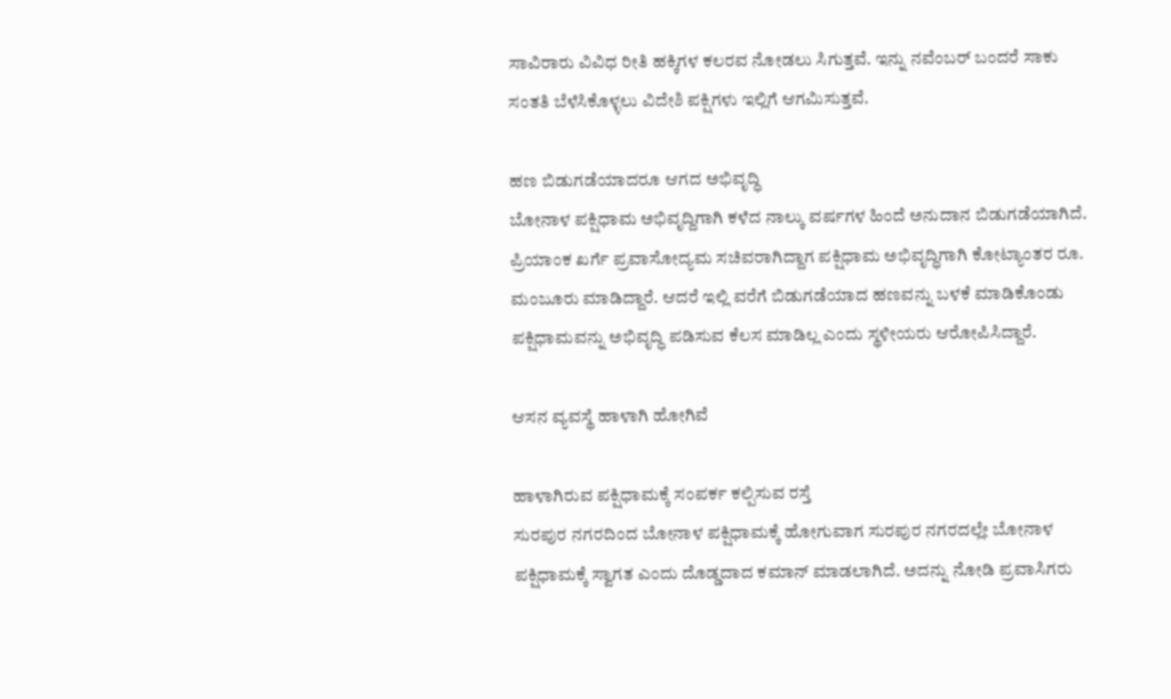ಸಾವಿರಾರು ವಿವಿಧ ರೀತಿ ಹಕ್ಕಿಗಳ ಕಲರವ ನೋಡಲು ಸಿಗುತ್ತವೆ. ಇನ್ನು ನವೆಂಬರ್ ಬಂದರೆ ಸಾಕು ಸಂತತಿ ಬೆಳೆಸಿಕೊಳ್ಳಲು ವಿದೇಶಿ ಪಕ್ಷಿಗಳು ಇಲ್ಲಿಗೆ ಆಗಮಿಸುತ್ತವೆ.

ಹಣ ಬಿಡುಗಡೆಯಾದರೂ ಆಗದ ಅಭಿವೃದ್ಧಿ
ಬೋನಾಳ ಪಕ್ಷಿಧಾಮ ಅಭಿವೃದ್ದಿಗಾಗಿ ಕಳೆದ ನಾಲ್ಕು ವರ್ಷಗಳ ಹಿಂದೆ ಅನುದಾನ ಬಿಡುಗಡೆಯಾಗಿದೆ. ಪ್ರಿಯಾಂಕ ಖರ್ಗೆ ಪ್ರವಾಸೋದ್ಯಮ ಸಚಿವರಾಗಿದ್ದಾಗ ಪಕ್ಷಿಧಾಮ ಅಭಿವೃದ್ಧಿಗಾಗಿ ಕೋಟ್ಯಾಂತರ ರೂ. ಮಂಜೂರು ಮಾಡಿದ್ದಾರೆ. ಆದರೆ ಇಲ್ಲಿ ವರೆಗೆ ಬಿಡುಗಡೆಯಾದ ಹಣವನ್ನು ಬಳಕೆ ಮಾಡಿಕೊಂಡು ಪಕ್ಷಿಧಾಮವನ್ನು ಅಭಿವೃದ್ಧಿ ಪಡಿಸುವ ಕೆಲಸ ಮಾಡಿಲ್ಲ ಎಂದು ಸ್ಥಳೀಯರು ಆರೋಪಿಸಿದ್ದಾರೆ.

ಆಸನ ವ್ಯವಸ್ಥೆ ಹಾಳಾಗಿ ಹೋಗಿವೆ

ಹಾಳಾಗಿರುವ ಪಕ್ಷಿಧಾಮಕ್ಕೆ ಸಂಪರ್ಕ ಕಲ್ಪಿಸುವ ರಸ್ತೆ
ಸುರಪುರ ನಗರದಿಂದ ಬೋನಾಳ ಪಕ್ಷಿಧಾಮಕ್ಕೆ ಹೋಗುವಾಗ ಸುರಪುರ ನಗರದಲ್ಲೇ ಬೋನಾಳ ಪಕ್ಷಿಧಾಮಕ್ಕೆ ಸ್ವಾಗತ ಎಂದು ದೊಡ್ಡದಾದ ಕಮಾನ್ ಮಾಡಲಾಗಿದೆ. ಅದನ್ನು ನೋಡಿ ಪ್ರವಾಸಿಗರು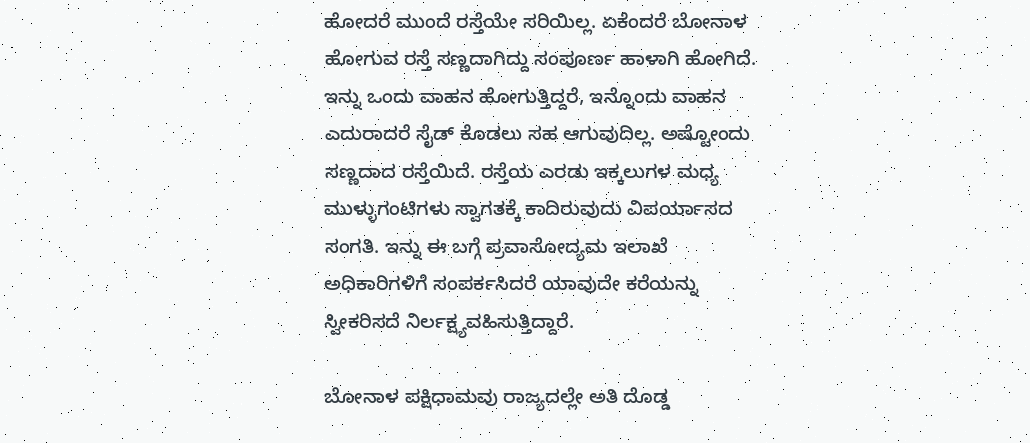ಹೋದರೆ ಮುಂದೆ ರಸ್ತೆಯೇ ಸರಿಯಿಲ್ಲ. ಏಕೆಂದರೆ ಬೋನಾಳ ಹೋಗುವ ರಸ್ತೆ ಸಣ್ಣದಾಗಿದ್ದು ಸಂಪೂರ್ಣ ಹಾಳಾಗಿ ಹೋಗಿದೆ. ಇನ್ನು ಒಂದು ವಾಹನ ಹೋಗುತ್ತಿದ್ದರೆ, ಇನ್ನೊಂದು ವಾಹನ ಎದುರಾದರೆ ಸೈಡ್ ಕೊಡಲು ಸಹ ಆಗುವುದಿಲ್ಲ. ಅಷ್ಟೋಂದು ಸಣ್ಣದಾದ ರಸ್ತೆಯಿದೆ. ರಸ್ತೆಯ ಎರಡು ಇಕ್ಕಲುಗಳ ಮಧ್ಯ ಮುಳ್ಳುಗಂಟಿಗಳು ಸ್ವಾಗತಕ್ಕೆ ಕಾದಿರುವುದು ವಿಪರ್ಯಾಸದ ಸಂಗತಿ. ಇನ್ನು ಈ ಬಗ್ಗೆ ಪ್ರವಾಸೋದ್ಯಮ ಇಲಾಖೆ ಅಧಿಕಾರಿಗಳಿಗೆ ಸಂಪರ್ಕಸಿದರೆ ಯಾವುದೇ ಕರೆಯನ್ನು ಸ್ವೀಕರಿಸದೆ ನಿರ್ಲಕ್ಷ್ಯವಹಿಸುತ್ತಿದ್ದಾರೆ.

ಬೋನಾಳ ಪಕ್ಷಿಧಾಮವು ರಾಜ್ಯದಲ್ಲೇ ಅತಿ ದೊಡ್ಡ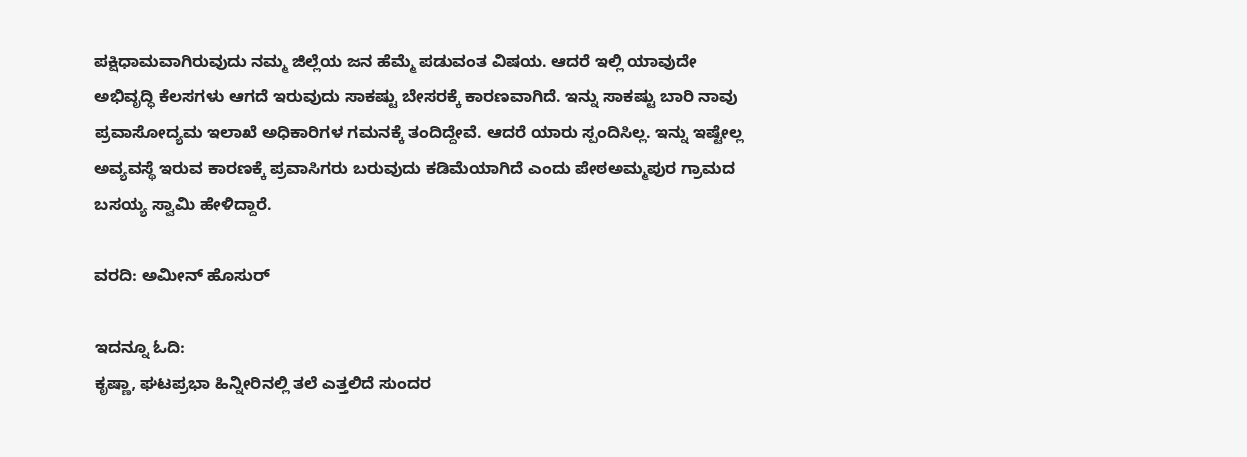ಪಕ್ಷಿಧಾಮವಾಗಿರುವುದು ನಮ್ಮ ಜಿಲ್ಲೆಯ ಜನ ಹೆಮ್ಮೆ ಪಡುವಂತ ವಿಷಯ. ಆದರೆ ಇಲ್ಲಿ ಯಾವುದೇ ಅಭಿವೃದ್ಧಿ ಕೆಲಸಗಳು ಆಗದೆ ಇರುವುದು ಸಾಕಷ್ಟು ಬೇಸರಕ್ಕೆ ಕಾರಣವಾಗಿದೆ. ಇನ್ನು ಸಾಕಷ್ಟು ಬಾರಿ ನಾವು ಪ್ರವಾಸೋದ್ಯಮ ಇಲಾಖೆ ಅಧಿಕಾರಿಗಳ ಗಮನಕ್ಕೆ ತಂದಿದ್ದೇವೆ. ಆದರೆ ಯಾರು ಸ್ಪಂದಿಸಿಲ್ಲ. ಇನ್ನು ಇಷ್ಟೇಲ್ಲ ಅವ್ಯವಸ್ಥೆ ಇರುವ ಕಾರಣಕ್ಕೆ ಪ್ರವಾಸಿಗರು ಬರುವುದು ಕಡಿಮೆಯಾಗಿದೆ ಎಂದು ಪೇಠಅಮ್ಮಪುರ ಗ್ರಾಮದ ಬಸಯ್ಯ ಸ್ವಾಮಿ ಹೇಳಿದ್ದಾರೆ.

ವರದಿ: ಅಮೀನ್ ಹೊಸುರ್

ಇದನ್ನೂ ಓದಿ:
ಕೃಷ್ಣಾ, ಘಟಪ್ರಭಾ ಹಿನ್ನೀರಿನಲ್ಲಿ ತಲೆ ಎತ್ತಲಿದೆ ಸುಂದರ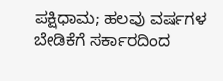ಪಕ್ಷಿಧಾಮ; ಹಲವು ವರ್ಷಗಳ ಬೇಡಿಕೆಗೆ ಸರ್ಕಾರದಿಂದ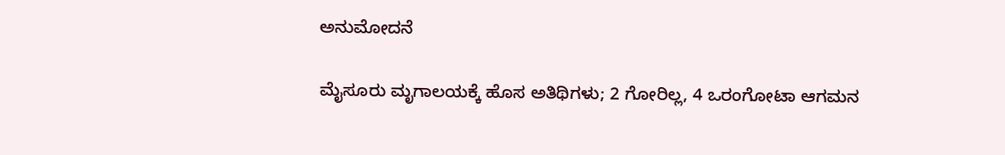ಅನುಮೋದನೆ

ಮೈಸೂರು ಮೃಗಾಲಯಕ್ಕೆ ಹೊಸ ಅತಿಥಿಗಳು; 2 ಗೋರಿಲ್ಲ, 4 ಒರಂಗೋಟಾ ಆಗಮನ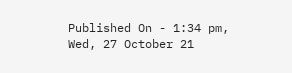Published On - 1:34 pm, Wed, 27 October 21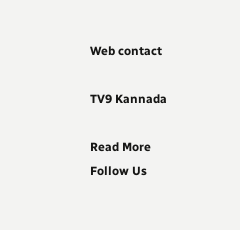Web contact

TV9 Kannada

Read More
Follow Us